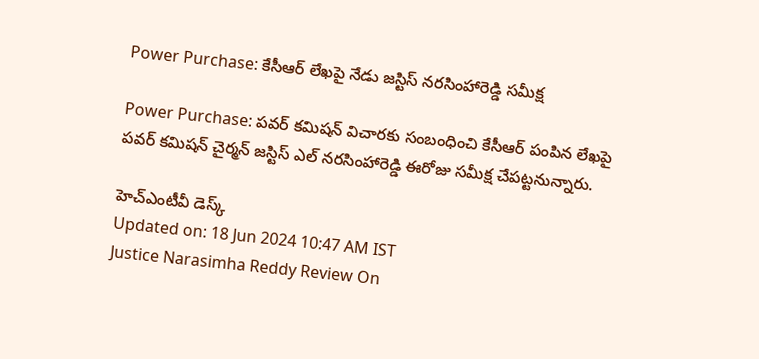Power Purchase: కేసీఆర్ లేఖపై నేడు జస్టిస్ నరసింహారెడ్డి సమీక్ష

Power Purchase: పవర్ కమిషన్‌ విచారకు సంబంధించి కేసీఆర్ పంపిన లేఖపై పవర్ కమిషన్ చైర్మన్ జస్టిస్ ఎల్ నరసింహారెడ్డి ఈరోజు సమీక్ష చేపట్టనున్నారు.

హెచ్ఎంటీవీ డెస్క్
Updated on: 18 Jun 2024 10:47 AM IST
Justice Narasimha Reddy Review On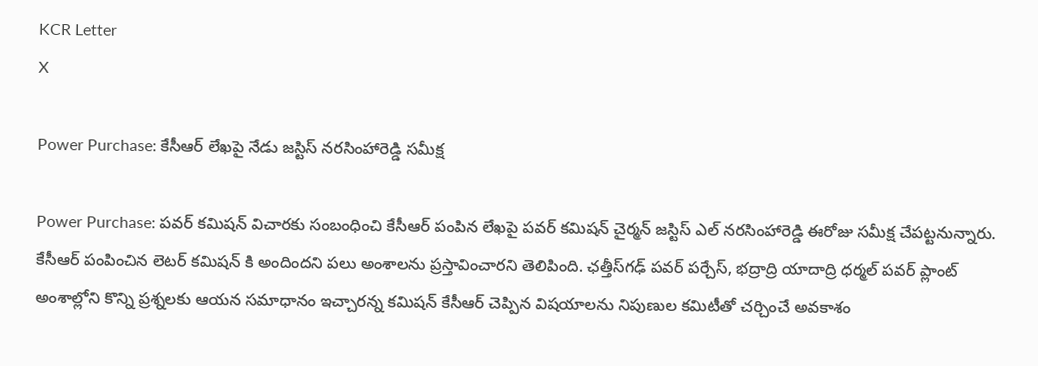KCR Letter
X

Power Purchase: కేసీఆర్ లేఖపై నేడు జస్టిస్ నరసింహారెడ్డి సమీక్ష

Power Purchase: పవర్ కమిషన్‌ విచారకు సంబంధించి కేసీఆర్ పంపిన లేఖపై పవర్ కమిషన్ చైర్మన్ జస్టిస్ ఎల్ నరసింహారెడ్డి ఈరోజు సమీక్ష చేపట్టనున్నారు. కేసీఆర్ పంపించిన లెటర్ కమిషన్ కి అందిందని పలు అంశాలను ప్రస్తావించారని తెలిపింది. ఛత్తీస్‌గఢ్ పవర్ పర్చేస్, భద్రాద్రి యాదాద్రి ధర్మల్ పవర్ ప్లాంట్ అంశాల్లోని కొన్ని ప్రశ్నలకు ఆయన సమాధానం ఇచ్చారన్న కమిషన్ కేసీఆర్ చెప్పిన విషయాలను నిపుణుల కమిటీతో చర్చించే అవకాశం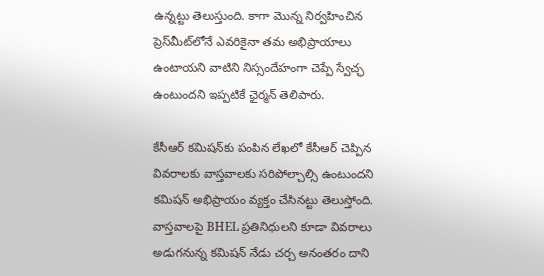ఉన్నట్టు తెలుస్తుంది. కాగా మొన్న నిర్వహించిన ప్రెస్‌మీట్‌లోనే ఎవరికైనా తమ అభిప్రాయాలు ఉంటాయని వాటిని నిస్సందేహంగా చెప్పే స్వేచ్ఛ ఉంటుందని ఇప్పటికే ఛైర్మన్ తెలిపారు.

కేసీఆర్ కమిషన్‌కు పంపిన లేఖలో కేసీఆర్ చెప్పిన వివరాలకు వాస్తవాలకు సరిపోల్చాల్సి ఉంటుందని కమిషన్ అభిప్రాయం వ్యక్తం చేసినట్టు తెలుస్తోంది. వాస్తవాలపై BHEL ప్రతినిధులని కూడా వివరాలు అడుగనున్న కమిషన్ నేడు చర్చ అనంతరం దాని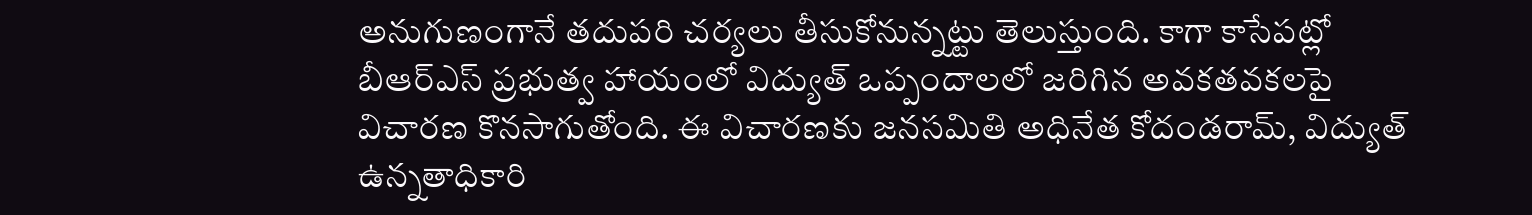అనుగుణంగానే తదుపరి చర్యలు తీసుకోనున్నట్టు తెలుస్తుంది. కాగా కాసేపట్లో బీఆర్ఎస్ ప్రభుత్వ హాయంలో విద్యుత్ ఒప్పందాలలో జరిగిన అవకతవకలపై విచారణ కొనసాగుతోంది. ఈ విచారణకు జనసమితి అధినేత కోదండరామ్, విద్యుత్ ఉన్నతాధికారి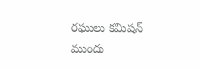రఘులు కమిషన్ ముందు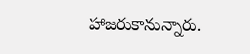హాజరుకానున్నారు.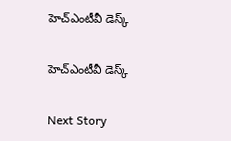హెచ్ఎంటీవీ డెస్క్

హెచ్ఎంటీవీ డెస్క్

Next Story